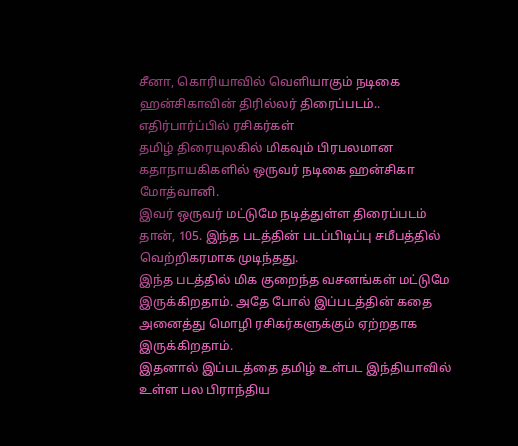சீனா, கொரியாவில் வெளியாகும் நடிகை ஹன்சிகாவின் திரில்லர் திரைப்படம்.. எதிர்பார்ப்பில் ரசிகர்கள்
தமிழ் திரையுலகில் மிகவும் பிரபலமான கதாநாயகிகளில் ஒருவர் நடிகை ஹன்சிகா மோத்வானி.
இவர் ஒருவர் மட்டுமே நடித்துள்ள திரைப்படம் தான், 105. இந்த படத்தின் படப்பிடிப்பு சமீபத்தில் வெற்றிகரமாக முடிந்தது.
இந்த படத்தில் மிக குறைந்த வசனங்கள் மட்டுமே இருக்கிறதாம். அதே போல் இப்படத்தின் கதை அனைத்து மொழி ரசிகர்களுக்கும் ஏற்றதாக இருக்கிறதாம்.
இதனால் இப்படத்தை தமிழ் உள்பட இந்தியாவில் உள்ள பல பிராந்திய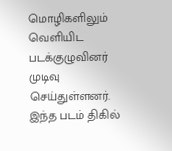மொழிகளிலும் வெளியிட படக்குழுவினர் முடிவு செய்துள்ளனர்.
இந்த படம் திகில்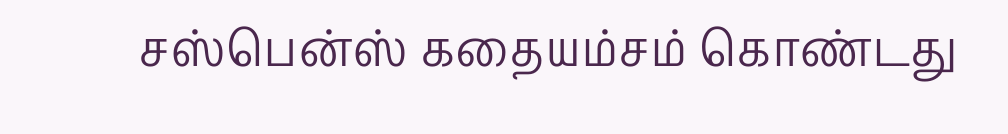சஸ்பென்ஸ் கதையம்சம் கொண்டது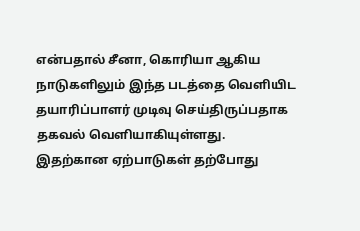என்பதால் சீனா, கொரியா ஆகிய நாடுகளிலும் இந்த படத்தை வெளியிட தயாரிப்பாளர் முடிவு செய்திருப்பதாக தகவல் வெளியாகியுள்ளது.
இதற்கான ஏற்பாடுகள் தற்போது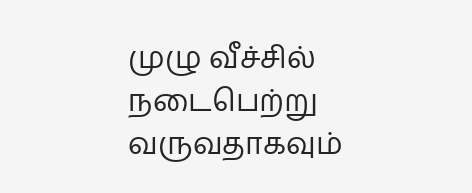முழு வீச்சில் நடைபெற்று வருவதாகவும்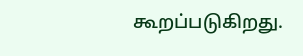கூறப்படுகிறது.